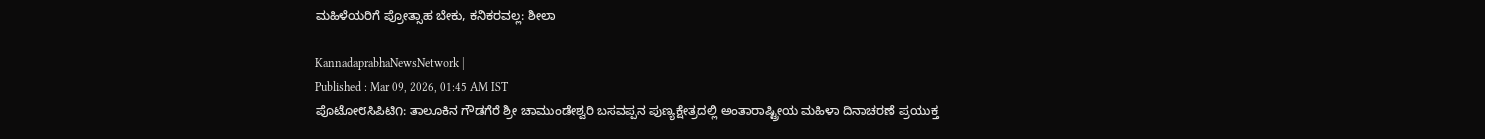ಮಹಿಳೆಯರಿಗೆ ಪ್ರೋತ್ಸಾಹ ಬೇಕು, ಕನಿಕರವಲ್ಲ: ಶೀಲಾ

KannadaprabhaNewsNetwork |
Published : Mar 09, 2026, 01:45 AM IST
ಪೊಟೋ೮ಸಿಪಿಟಿ೧: ತಾಲೂಕಿನ ಗೌಡಗೆರೆ ಶ್ರೀ ಚಾಮುಂಡೇಶ್ವರಿ ಬಸವಪ್ಪನ ಪುಣ್ಯಕ್ಷೇತ್ರದಲ್ಲಿ ಅಂತಾರಾಷ್ಟ್ರೀಯ ಮಹಿಳಾ ದಿನಾಚರಣೆ ಪ್ರಯುಕ್ತ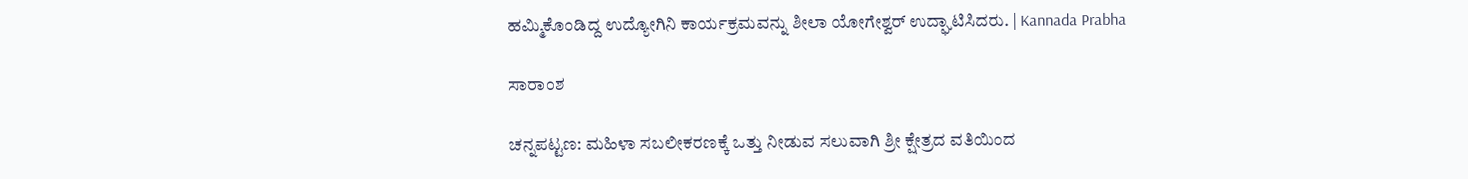ಹಮ್ಮಿಕೊಂಡಿದ್ದ ಉದ್ಯೋಗಿನಿ ಕಾರ್ಯಕ್ರಮವನ್ನು ಶೀಲಾ ಯೋಗೇಶ್ವರ್ ಉದ್ಘಾಟಿಸಿದರು. | Kannada Prabha

ಸಾರಾಂಶ

ಚನ್ನಪಟ್ಟಣ: ಮಹಿಳಾ ಸಬಲೀಕರಣಕ್ಕೆ ಒತ್ತು ನೀಡುವ ಸಲುವಾಗಿ ಶ್ರೀ ಕ್ಷೇತ್ರದ ವತಿಯಿಂದ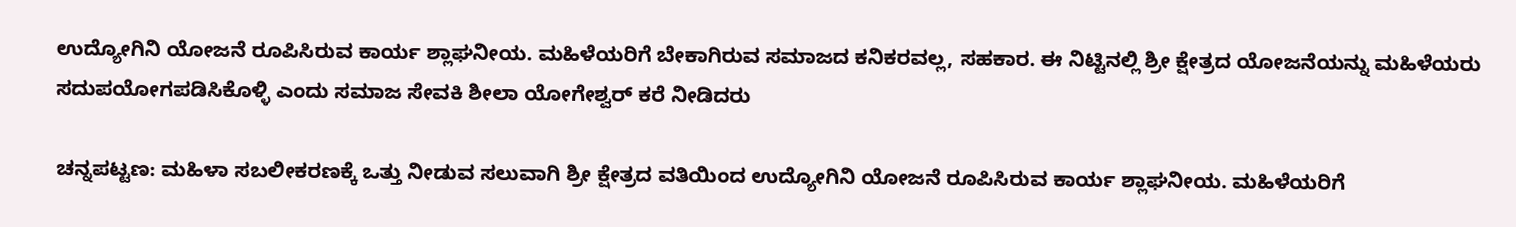ಉದ್ಯೋಗಿನಿ ಯೋಜನೆ ರೂಪಿಸಿರುವ ಕಾರ್ಯ ಶ್ಲಾಘನೀಯ. ಮಹಿಳೆಯರಿಗೆ ಬೇಕಾಗಿರುವ ಸಮಾಜದ ಕನಿಕರವಲ್ಲ, ಸಹಕಾರ. ಈ ನಿಟ್ಟಿನಲ್ಲಿ ಶ್ರೀ ಕ್ಷೇತ್ರದ ಯೋಜನೆಯನ್ನು ಮಹಿಳೆಯರು ಸದುಪಯೋಗಪಡಿಸಿಕೊಳ್ಳಿ ಎಂದು ಸಮಾಜ ಸೇವಕಿ ಶೀಲಾ ಯೋಗೇಶ್ವರ್ ಕರೆ ನೀಡಿದರು

ಚನ್ನಪಟ್ಟಣ: ಮಹಿಳಾ ಸಬಲೀಕರಣಕ್ಕೆ ಒತ್ತು ನೀಡುವ ಸಲುವಾಗಿ ಶ್ರೀ ಕ್ಷೇತ್ರದ ವತಿಯಿಂದ ಉದ್ಯೋಗಿನಿ ಯೋಜನೆ ರೂಪಿಸಿರುವ ಕಾರ್ಯ ಶ್ಲಾಘನೀಯ. ಮಹಿಳೆಯರಿಗೆ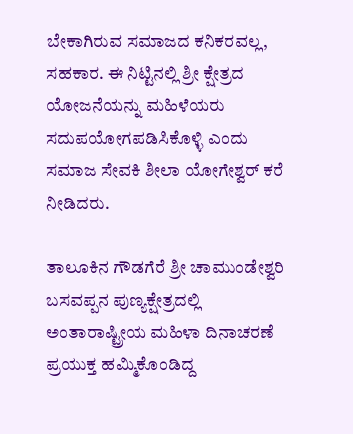ಬೇಕಾಗಿರುವ ಸಮಾಜದ ಕನಿಕರವಲ್ಲ, ಸಹಕಾರ. ಈ ನಿಟ್ಟಿನಲ್ಲಿ ಶ್ರೀ ಕ್ಷೇತ್ರದ ಯೋಜನೆಯನ್ನು ಮಹಿಳೆಯರು ಸದುಪಯೋಗಪಡಿಸಿಕೊಳ್ಳಿ ಎಂದು ಸಮಾಜ ಸೇವಕಿ ಶೀಲಾ ಯೋಗೇಶ್ವರ್ ಕರೆ ನೀಡಿದರು.

ತಾಲೂಕಿನ ಗೌಡಗೆರೆ ಶ್ರೀ ಚಾಮುಂಡೇಶ್ವರಿ ಬಸವಪ್ಪನ ಪುಣ್ಯಕ್ಷೇತ್ರದಲ್ಲಿ ಅಂತಾರಾಷ್ಟ್ರೀಯ ಮಹಿಳಾ ದಿನಾಚರಣೆ ಪ್ರಯುಕ್ತ ಹಮ್ಮಿಕೊಂಡಿದ್ದ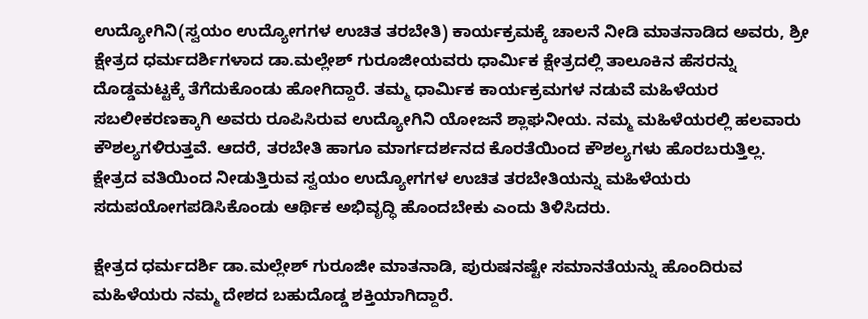ಉದ್ಯೋಗಿನಿ(ಸ್ವಯಂ ಉದ್ಯೋಗಗಳ ಉಚಿತ ತರಬೇತಿ) ಕಾರ್ಯಕ್ರಮಕ್ಕೆ ಚಾಲನೆ ನೀಡಿ ಮಾತನಾಡಿದ ಅವರು, ಶ್ರೀ ಕ್ಷೇತ್ರದ ಧರ್ಮದರ್ಶಿಗಳಾದ ಡಾ.ಮಲ್ಲೇಶ್ ಗುರೂಜೀಯವರು ಧಾರ್ಮಿಕ ಕ್ಷೇತ್ರದಲ್ಲಿ ತಾಲೂಕಿನ ಹೆಸರನ್ನು ದೊಡ್ಡಮಟ್ಟಕ್ಕೆ ತೆಗೆದುಕೊಂಡು ಹೋಗಿದ್ದಾರೆ. ತಮ್ಮ ಧಾರ್ಮಿಕ ಕಾರ್ಯಕ್ರಮಗಳ ನಡುವೆ ಮಹಿಳೆಯರ ಸಬಲೀಕರಣಕ್ಕಾಗಿ ಅವರು ರೂಪಿಸಿರುವ ಉದ್ಯೋಗಿನಿ ಯೋಜನೆ ಶ್ಲಾಘನೀಯ. ನಮ್ಮ ಮಹಿಳೆಯರಲ್ಲಿ ಹಲವಾರು ಕೌಶಲ್ಯಗಳಿರುತ್ತವೆ. ಆದರೆ, ತರಬೇತಿ ಹಾಗೂ ಮಾರ್ಗದರ್ಶನದ ಕೊರತೆಯಿಂದ ಕೌಶಲ್ಯಗಳು ಹೊರಬರುತ್ತಿಲ್ಲ. ಕ್ಷೇತ್ರದ ವತಿಯಿಂದ ನೀಡುತ್ತಿರುವ ಸ್ವಯಂ ಉದ್ಯೋಗಗಳ ಉಚಿತ ತರಬೇತಿಯನ್ನು ಮಹಿಳೆಯರು ಸದುಪಯೋಗಪಡಿಸಿಕೊಂಡು ಆರ್ಥಿಕ ಅಭಿವೃದ್ಧಿ ಹೊಂದಬೇಕು ಎಂದು ತಿಳಿಸಿದರು.

ಕ್ಷೇತ್ರದ ಧರ್ಮದರ್ಶಿ ಡಾ.ಮಲ್ಲೇಶ್ ಗುರೂಜೀ ಮಾತನಾಡಿ, ಪುರುಷನಷ್ಟೇ ಸಮಾನತೆಯನ್ನು ಹೊಂದಿರುವ ಮಹಿಳೆಯರು ನಮ್ಮ ದೇಶದ ಬಹುದೊಡ್ಡ ಶಕ್ತಿಯಾಗಿದ್ದಾರೆ.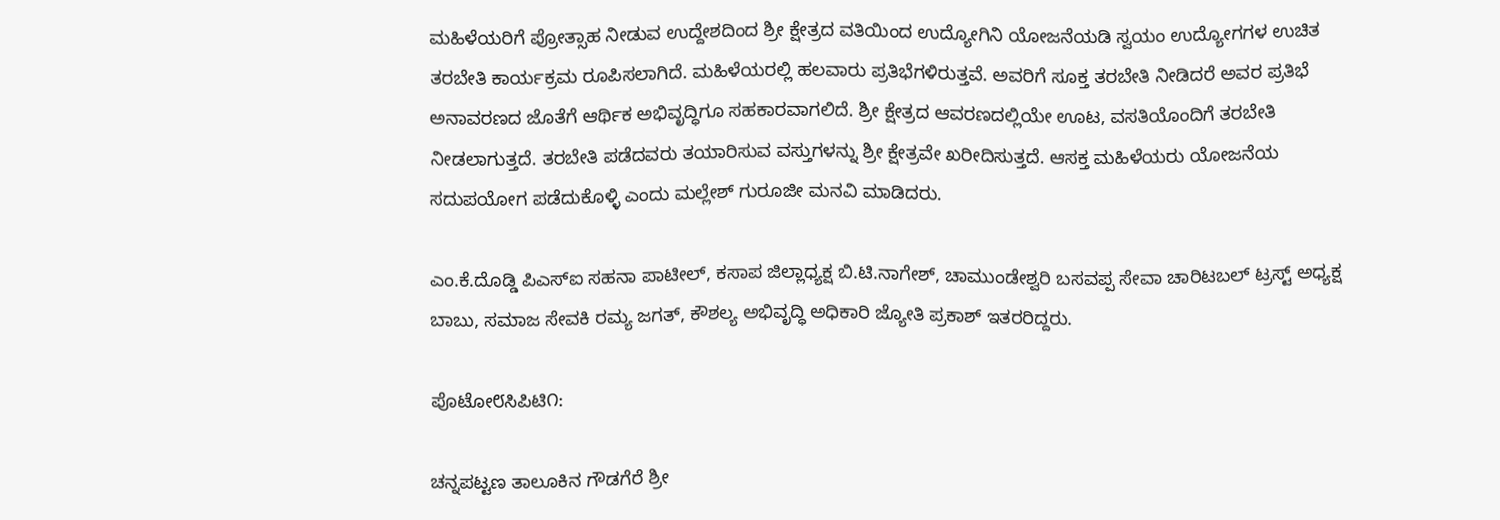ಮಹಿಳೆಯರಿಗೆ ಪ್ರೋತ್ಸಾಹ ನೀಡುವ ಉದ್ದೇಶದಿಂದ ಶ್ರೀ ಕ್ಷೇತ್ರದ ವತಿಯಿಂದ ಉದ್ಯೋಗಿನಿ ಯೋಜನೆಯಡಿ ಸ್ವಯಂ ಉದ್ಯೋಗಗಳ ಉಚಿತ ತರಬೇತಿ ಕಾರ್ಯಕ್ರಮ ರೂಪಿಸಲಾಗಿದೆ. ಮಹಿಳೆಯರಲ್ಲಿ ಹಲವಾರು ಪ್ರತಿಭೆಗಳಿರುತ್ತವೆ. ಅವರಿಗೆ ಸೂಕ್ತ ತರಬೇತಿ ನೀಡಿದರೆ ಅವರ ಪ್ರತಿಭೆ ಅನಾವರಣದ ಜೊತೆಗೆ ಆರ್ಥಿಕ ಅಭಿವೃದ್ಧಿಗೂ ಸಹಕಾರವಾಗಲಿದೆ. ಶ್ರೀ ಕ್ಷೇತ್ರದ ಆವರಣದಲ್ಲಿಯೇ ಊಟ, ವಸತಿಯೊಂದಿಗೆ ತರಬೇತಿ ನೀಡಲಾಗುತ್ತದೆ. ತರಬೇತಿ ಪಡೆದವರು ತಯಾರಿಸುವ ವಸ್ತುಗಳನ್ನು ಶ್ರೀ ಕ್ಷೇತ್ರವೇ ಖರೀದಿಸುತ್ತದೆ. ಆಸಕ್ತ ಮಹಿಳೆಯರು ಯೋಜನೆಯ ಸದುಪಯೋಗ ಪಡೆದುಕೊಳ್ಳಿ ಎಂದು ಮಲ್ಲೇಶ್ ಗುರೂಜೀ ಮನವಿ ಮಾಡಿದರು.

ಎಂ.ಕೆ.ದೊಡ್ಡಿ ಪಿಎಸ್‌ಐ ಸಹನಾ ಪಾಟೀಲ್‌, ಕಸಾಪ ಜಿಲ್ಲಾಧ್ಯಕ್ಷ ಬಿ.ಟಿ.ನಾಗೇಶ್, ಚಾಮುಂಡೇಶ್ವರಿ ಬಸವಪ್ಪ ಸೇವಾ ಚಾರಿಟಬಲ್ ಟ್ರಸ್ಟ್ ಅಧ್ಯಕ್ಷ ಬಾಬು, ಸಮಾಜ ಸೇವಕಿ ರಮ್ಯ ಜಗತ್‌, ಕೌಶಲ್ಯ ಅಭಿವೃದ್ಧಿ ಅಧಿಕಾರಿ ಜ್ಯೋತಿ ಪ್ರಕಾಶ್ ಇತರರಿದ್ದರು.

ಪೊಟೋ೮ಸಿಪಿಟಿ೧:

ಚನ್ನಪಟ್ಟಣ ತಾಲೂಕಿನ ಗೌಡಗೆರೆ ಶ್ರೀ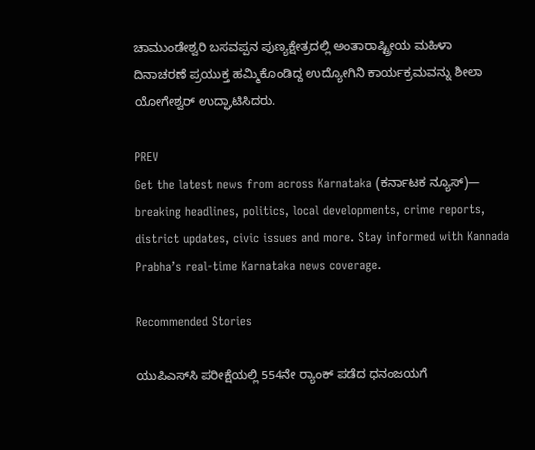ಚಾಮುಂಡೇಶ್ವರಿ ಬಸವಪ್ಪನ ಪುಣ್ಯಕ್ಷೇತ್ರದಲ್ಲಿ ಅಂತಾರಾಷ್ಟ್ರೀಯ ಮಹಿಳಾ ದಿನಾಚರಣೆ ಪ್ರಯುಕ್ತ ಹಮ್ಮಿಕೊಂಡಿದ್ದ ಉದ್ಯೋಗಿನಿ ಕಾರ್ಯಕ್ರಮವನ್ನು ಶೀಲಾ ಯೋಗೇಶ್ವರ್ ಉದ್ಘಾಟಿಸಿದರು.

PREV
Get the latest news from across Karnataka (ಕರ್ನಾಟಕ ನ್ಯೂಸ್)— breaking headlines, politics, local developments, crime reports, district updates, civic issues and more. Stay informed with Kannada Prabha’s real‑time Karnataka news coverage.

Recommended Stories

ಯುಪಿಎಸ್‌ಸಿ ಪರೀಕ್ಷೆಯಲ್ಲಿ 554ನೇ ರ್‍ಯಾಂಕ್ ಪಡೆದ ಧನಂಜಯಗೆ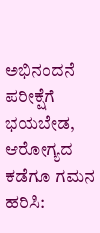ಅಭಿನಂದನೆ
ಪರೀಕ್ಷೆಗೆ ಭಯಬೇಡ, ಆರೋಗ್ಯದ ಕಡೆಗೂ ಗಮನ ಹರಿಸಿ: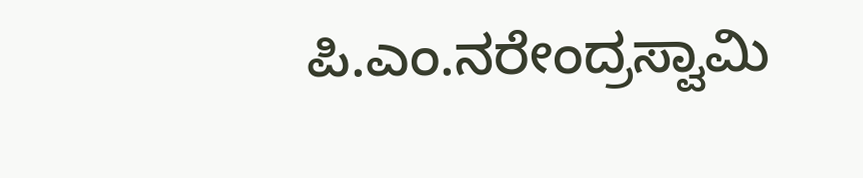ಪಿ.ಎಂ.ನರೇಂದ್ರಸ್ವಾಮಿ